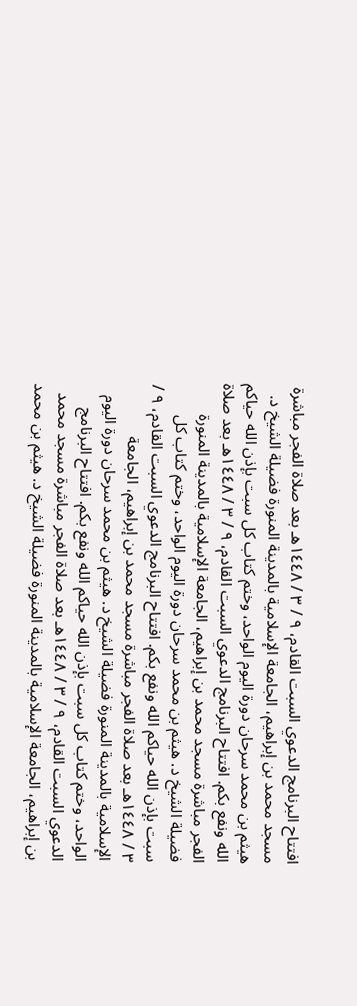افتتاح البرنامج الدعوي السبت القادم، ٩ / ٣ / ١٤٤٨هـ بعد صلاة الفجر مباشرة مسجد محمد بن إبراهيم، الجامعة الإسلامية بالمدينة المنورة فضيلة الشيخ د. هيثم بن محمد سرحان دورة اليوم الواحد، وختم كتاب كل سبت بإذن الله حياكم الله ونفع بكم. افتتاح البرنامج الدعوي السبت القادم، ٩ / ٣ / ١٤٤٨هـ بعد صلاة الفجر مباشرة مسجد محمد بن إبراهيم، الجامعة الإسلامية بالمدينة المنورة فضيلة الشيخ د. هيثم بن محمد سرحان دورة اليوم الواحد، وختم كتاب كل سبت بإذن الله حياكم الله ونفع بكم. افتتاح البرنامج الدعوي السبت القادم، ٩ / ٣ / ١٤٤٨هـ بعد صلاة الفجر مباشرة مسجد محمد بن إبراهيم، الجامعة الإسلامية بالمدينة المنورة فضيلة الشيخ د. هيثم بن محمد سرحان دورة اليوم الواحد، وختم كتاب كل سبت بإذن الله حياكم الله ونفع بكم. افتتاح البرنامج الدعوي السبت القادم، ٩ / ٣ / ١٤٤٨هـ بعد صلاة الفجر مباشرة مسجد محمد بن إبراهيم، الجامعة الإسلامية بالمدينة المنورة فضيلة الشيخ د. هيثم بن محمد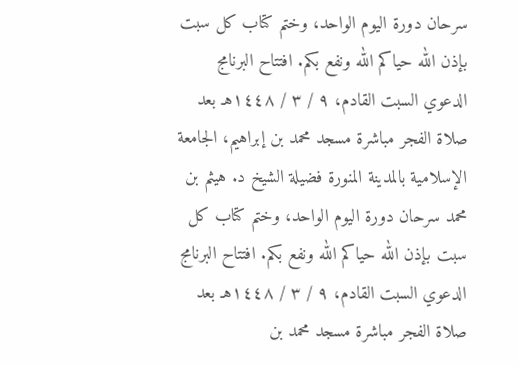سرحان دورة اليوم الواحد، وختم كتاب كل سبت بإذن الله حياكم الله ونفع بكم. افتتاح البرنامج الدعوي السبت القادم، ٩ / ٣ / ١٤٤٨هـ بعد صلاة الفجر مباشرة مسجد محمد بن إبراهيم، الجامعة الإسلامية بالمدينة المنورة فضيلة الشيخ د. هيثم بن محمد سرحان دورة اليوم الواحد، وختم كتاب كل سبت بإذن الله حياكم الله ونفع بكم. افتتاح البرنامج الدعوي السبت القادم، ٩ / ٣ / ١٤٤٨هـ بعد صلاة الفجر مباشرة مسجد محمد بن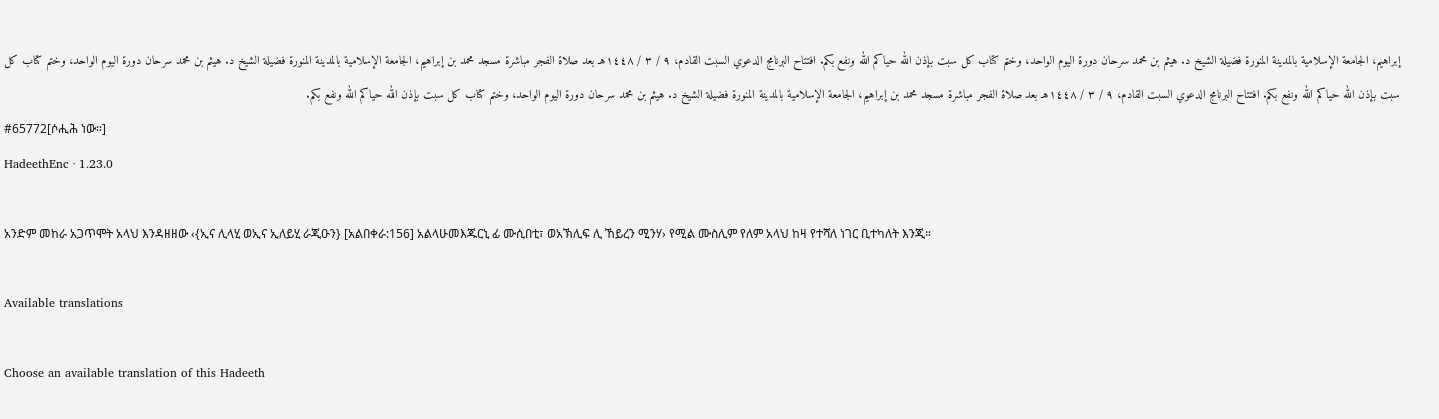إبراهيم، الجامعة الإسلامية بالمدينة المنورة فضيلة الشيخ د. هيثم بن محمد سرحان دورة اليوم الواحد، وختم كتاب كل سبت بإذن الله حياكم الله ونفع بكم. افتتاح البرنامج الدعوي السبت القادم، ٩ / ٣ / ١٤٤٨هـ بعد صلاة الفجر مباشرة مسجد محمد بن إبراهيم، الجامعة الإسلامية بالمدينة المنورة فضيلة الشيخ د. هيثم بن محمد سرحان دورة اليوم الواحد، وختم كتاب كل سبت بإذن الله حياكم الله ونفع بكم. افتتاح البرنامج الدعوي السبت القادم، ٩ / ٣ / ١٤٤٨هـ بعد صلاة الفجر مباشرة مسجد محمد بن إبراهيم، الجامعة الإسلامية بالمدينة المنورة فضيلة الشيخ د. هيثم بن محمد سرحان دورة اليوم الواحد، وختم كتاب كل سبت بإذن الله حياكم الله ونفع بكم.
#65772[ሶሒሕ ነው።]
HadeethEnc · 1.23.0

አንድም መከራ አጋጥሞት አላህ እንዳዘዘው ‹{ኢና ሊላሂ ወኢና ኢለይሂ ራጂዑን} [አልበቀራ:156] አልላሁመእጁርኒ ፊ ሙሲበቲ፣ ወአኽሊፍ ሊ ኸይረን ሚንሃ› የሚል ሙስሊም የለም አላህ ከዛ የተሻለ ነገር ቢተካለት እንጂ።

Available translations

Choose an available translation of this Hadeeth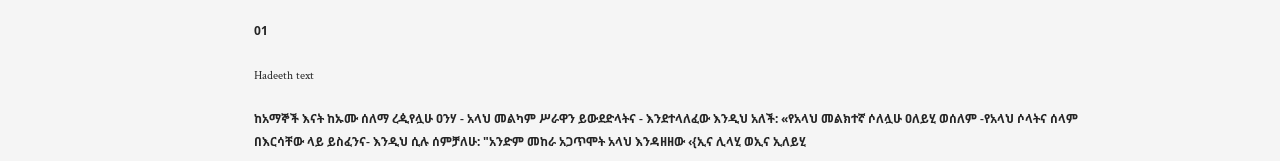01

Hadeeth text

ከአማኞች እናት ከኡሙ ሰለማ ረዺየሏሁ ዐንሃ - አላህ መልካም ሥራዋን ይውደድላትና - እንደተላለፈው እንዲህ አለች: «የአላህ መልክተኛ ሶለሏሁ ዐለይሂ ወሰለም -የአላህ ሶላትና ሰላም በእርሳቸው ላይ ይስፈንና- እንዲህ ሲሉ ሰምቻለሁ: "አንድም መከራ አጋጥሞት አላህ እንዳዘዘው ‹{ኢና ሊላሂ ወኢና ኢለይሂ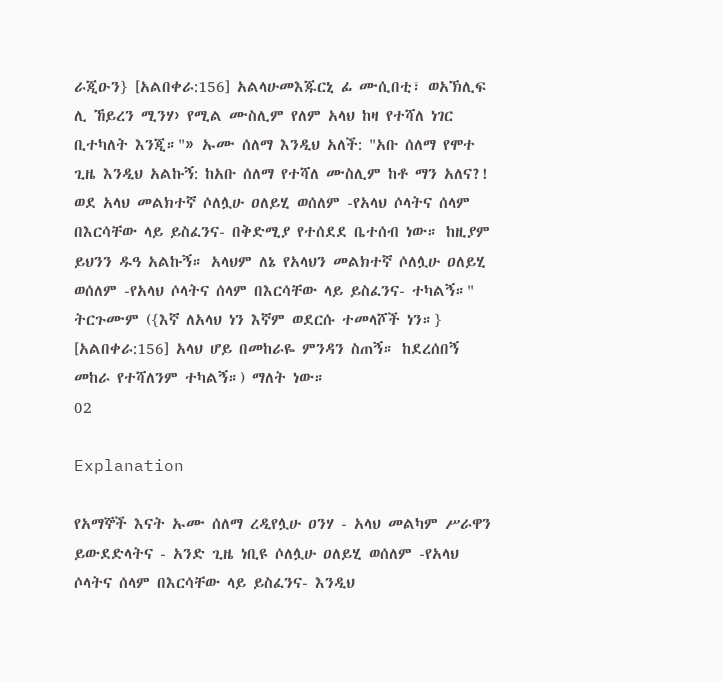ራጂዑን} [አልበቀራ:156] አልላሁመእጁርኒ ፊ ሙሲበቲ፣ ወአኽሊፍ ሊ ኸይረን ሚንሃ› የሚል ሙስሊም የለም አላህ ከዛ የተሻለ ነገር ቢተካለት እንጂ።"» ኡሙ ሰለማ እንዲህ አለች: "አቡ ሰለማ የሞተ ጊዜ እንዲህ አልኩኝ: ከአቡ ሰለማ የተሻለ ሙስሊም ከቶ ማን አለና?! ወደ አላህ መልክተኛ ሶለሏሁ ዐለይሂ ወሰለም -የአላህ ሶላትና ሰላም በእርሳቸው ላይ ይስፈንና- በቅድሚያ የተሰደደ ቤተሰብ ነው። ከዚያም ይህንን ዱዓ አልኩኝ። አላህም ለኔ የአላህን መልክተኛ ሶለሏሁ ዐለይሂ ወሰለም -የአላህ ሶላትና ሰላም በእርሳቸው ላይ ይስፈንና- ተካልኝ።" ትርጉሙም ({እኛ ለአላህ ነን እኛም ወደርሱ ተመላሾች ነን።} [አልበቀራ:156] አላህ ሆይ በመከራዬ ምንዳን ስጠኝ። ከደረሰበኝ መከራ የተሻለንም ተካልኝ።) ማለት ነው።
02

Explanation

የአማኞች እናት ኡሙ ሰለማ ረዲየሏሁ ዐንሃ - አላህ መልካም ሥራዋን ይውደድላትና - አንድ ጊዜ ነቢዩ ሶለሏሁ ዐለይሂ ወሰለም -የአላህ ሶላትና ሰላም በእርሳቸው ላይ ይስፈንና- እንዲህ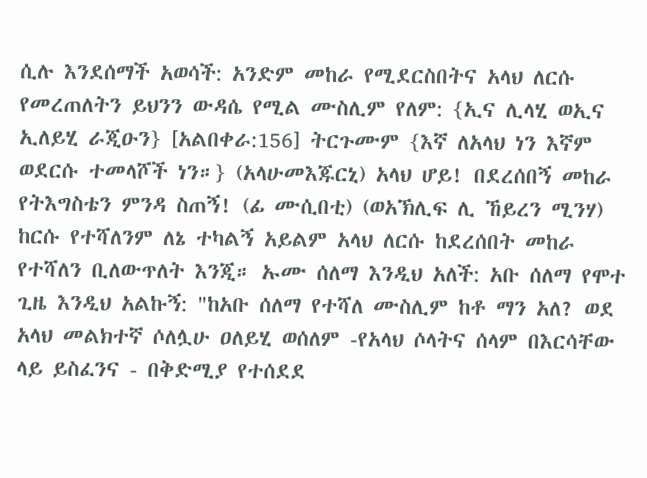ሲሉ እንደሰማች አወሳች: አንድም መከራ የሚደርስበትና አላህ ለርሱ የመረጠለትን ይህንን ውዳሴ የሚል ሙስሊም የለም: {ኢና ሊላሂ ወኢና ኢለይሂ ራጂዑን} [አልበቀራ:156] ትርጉሙም {እኛ ለአላህ ነን እኛም ወደርሱ ተመላሾች ነን።} (አላሁመእጁርኒ) አላህ ሆይ! በደረሰበኝ መከራ የትእግስቴን ምንዳ ስጠኝ! (ፊ ሙሲበቲ) (ወአኽሊፍ ሊ ኸይረን ሚንሃ) ከርሱ የተሻለንም ለኔ ተካልኝ አይልም አላህ ለርሱ ከደረሰበት መከራ የተሻለን ቢለውጥለት እንጂ። ኡሙ ሰለማ እንዲህ አለች: አቡ ሰለማ የሞተ ጊዜ እንዲህ አልኩኝ: "ከአቡ ሰለማ የተሻለ ሙስሊም ከቶ ማን አለ? ወደ አላህ መልክተኛ ሶለሏሁ ዐለይሂ ወሰለም -የአላህ ሶላትና ሰላም በእርሳቸው ላይ ይስፈንና - በቅድሚያ የተሰደደ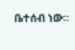ቤተሰብ ነው።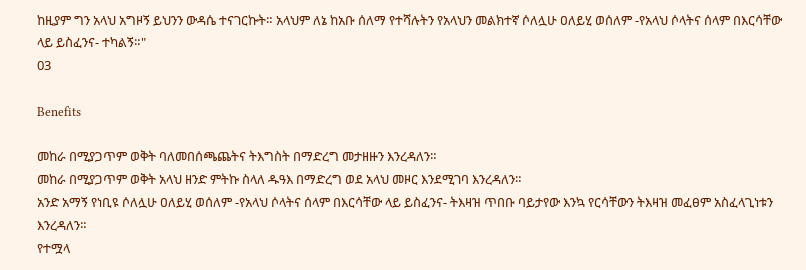ከዚያም ግን አላህ አግዞኝ ይህንን ውዳሴ ተናገርኩት። አላህም ለኔ ከአቡ ሰለማ የተሻሉትን የአላህን መልክተኛ ሶለሏሁ ዐለይሂ ወሰለም -የአላህ ሶላትና ሰላም በእርሳቸው ላይ ይስፈንና- ተካልኝ።"
03

Benefits

መከራ በሚያጋጥም ወቅት ባለመበሰጫጨትና ትእግስት በማድረግ መታዘዙን እንረዳለን።
መከራ በሚያጋጥም ወቅት አላህ ዘንድ ምትኩ ስላለ ዱዓእ በማድረግ ወደ አላህ መዞር እንደሚገባ እንረዳለን።
አንድ አማኝ የነቢዩ ሶለሏሁ ዐለይሂ ወሰለም -የአላህ ሶላትና ሰላም በእርሳቸው ላይ ይስፈንና- ትእዛዝ ጥበቡ ባይታየው እንኳ የርሳቸውን ትእዛዝ መፈፀም አስፈላጊነቱን እንረዳለን።
የተሟላ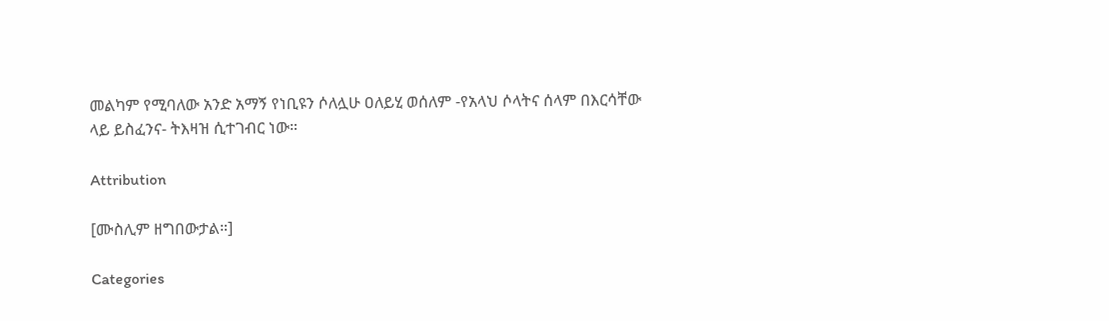መልካም የሚባለው አንድ አማኝ የነቢዩን ሶለሏሁ ዐለይሂ ወሰለም -የአላህ ሶላትና ሰላም በእርሳቸው ላይ ይስፈንና- ትእዛዝ ሲተገብር ነው።

Attribution

[ሙስሊም ዘግበውታል።]

Categories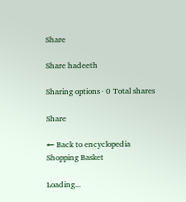Share

Share hadeeth

Sharing options · 0 Total shares

Share

← Back to encyclopedia
Shopping Basket

Loading...